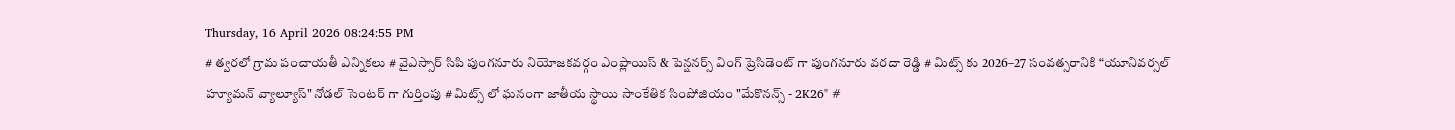Thursday, 16 April 2026 08:24:55 PM
# త్వరలో గ్రామ పంచాయతీ ఎన్నికలు # వైఎస్సార్ సిపి పుంగనూరు నియోజకవర్గం ఎంప్లాయిస్ & పెన్షనర్స్ వింగ్ ప్రెసిడెంట్ గా పుంగనూరు వరదా రెడ్డి # మిట్స్ కు 2026–27 సంవత్సరానికి “యూనివర్సల్ హ్యూమన్ వ్యాల్యూస్" నోడల్ సెంటర్‌ గా గుర్తింపు # మిట్స్ లో ఘనంగా జాతీయ స్థాయి సాంకేతిక సింపోజియం "మేకొనన్స్ - 2K26" #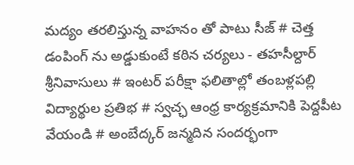మద్యం తరలిస్తున్న వాహనం తో పాటు సీజ్ # చెత్త డంపింగ్ ను అడ్డుకుంటే కఠిన చర్యలు - తహసీల్దార్ శ్రీనివాసులు # ఇంటర్ పరీక్షా ఫలితాల్లో తంబళ్లపల్లి విద్యార్థుల ప్రతిభ # స్వచ్ఛ ఆంధ్ర కార్యక్రమానికి పెద్దపీట వేయండి # అంబేద్కర్ జన్మదిన సందర్భంగా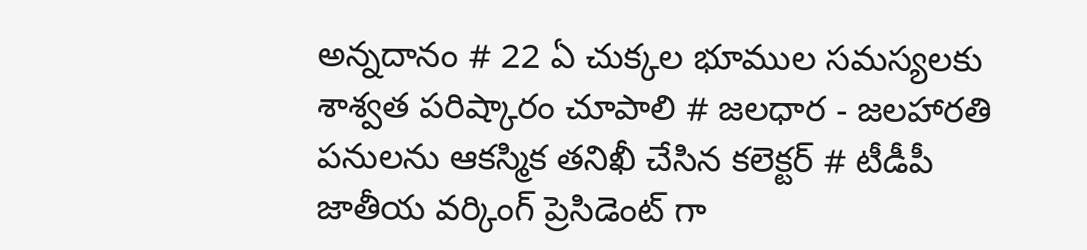అన్నదానం # 22 ఏ చుక్కల భూముల సమస్యలకు శాశ్వత పరిష్కారం చూపాలి # జలధార - జలహారతి పనులను ఆకస్మిక తనిఖీ చేసిన కలెక్టర్ # టీడీపీ జాతీయ వర్కింగ్ ప్రెసిడెంట్ గా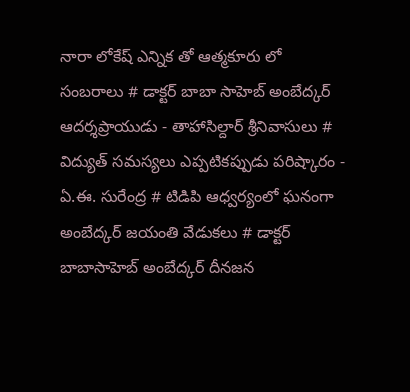నారా లోకేష్ ఎన్నిక తో ఆత్మకూరు లో సంబరాలు # డాక్టర్ బాబా సాహెబ్ అంబేద్కర్ ఆదర్శప్రాయుడు - తాహాసిల్దార్ శ్రీనివాసులు # విద్యుత్ సమస్యలు ఎప్పటికప్పుడు పరిష్కారం - ఏ.ఈ. సురేంద్ర # టిడిపి ఆధ్వర్యంలో ఘనంగా అంబేద్కర్ జయంతి వేడుకలు # డాక్టర్ బాబాసాహెబ్ అంబేద్కర్ దీనజన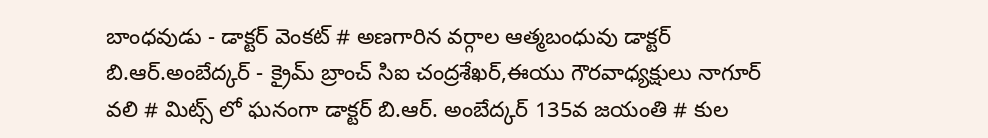బాంధవుడు - డాక్టర్ వెంకట్ # అణగారిన వర్గాల ఆత్మబంధువు డాక్టర్ బి.ఆర్.అంబేద్కర్ - క్రైమ్ బ్రాంచ్ సిఐ చంద్రశేఖర్,ఈయు గౌరవాధ్యక్షులు నాగూర్ వలి # మిట్స్ లో ఘనంగా డాక్టర్ బి.ఆర్. అంబేద్కర్ 135వ జయంతి # కుల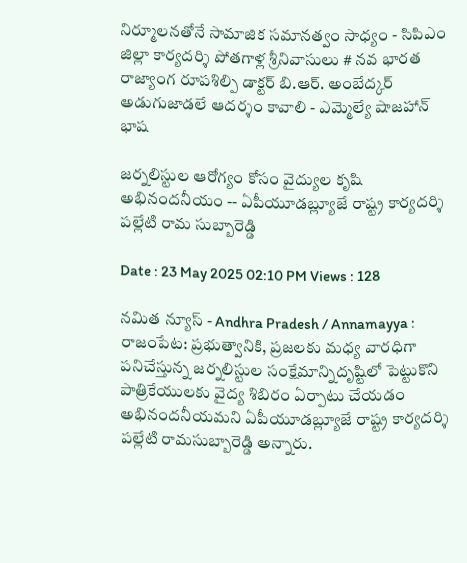నిర్మూలనతోనే సామాజిక సమానత్వం సాధ్యం - సిపిఎం జిల్లా కార్యదర్శి పోతగాళ్ల శ్రీనివాసులు # నవ భారత రాజ్యాంగ రూపశిల్పి డాక్టర్ బి.ఆర్. అంబేద్కర్ అడుగుజాడలే ఆదర్శం కావాలి - ఎమ్మెల్యే షాజహాన్ భాష

జర్నలిస్టుల ఆరోగ్యం కోసం వైద్యుల కృషి అభినందనీయం -- ఏపీయూడబ్ల్యూజే రాష్ట్ర కార్యదర్శి పల్లేటి రామ సుబ్బారెడ్డి

Date : 23 May 2025 02:10 PM Views : 128

నమిత న్యూస్ - Andhra Pradesh / Annamayya : రాజంపేట: ప్రభుత్వానికి, ప్రజలకు మధ్య వారధిగా పనిచేస్తున్న జర్నలిస్టుల సంక్షేమాన్నిదృష్టిలో పెట్టుకొని పాత్రికేయులకు వైద్య శిబిరం ఏర్పాటు చేయడం అభినందనీయమని ఏపీయూడబ్ల్యూజే రాష్ట్ర కార్యదర్శి పల్లేటి రామసుబ్బారెడ్డి అన్నారు.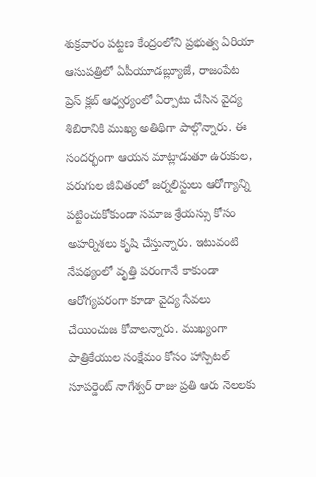శుక్రవారం పట్టణ కేంద్రంలోని ప్రభుత్వ ఏరియా ఆసుపత్రిలో ఏపీయూడబ్ల్యూజే, రాజంపేట ప్రెస్ క్లబ్ ఆధ్వర్యంలో ఏర్పాటు చేసిన వైద్య శిబిరానికి ముఖ్య అతిథిగా పాల్గొన్నారు. ఈ సందర్భంగా ఆయన మాట్లాడుతూ ఉరుకుల, పరుగుల జీవితంలో జర్నలిస్టులు ఆరోగ్యాన్ని పట్టించుకోకుండా సమాజ శ్రేయస్సు కోసం అహర్నిశలు కృషి చేస్తున్నారు. ఇటువంటి నేపథ్యంలో వృత్తి పరంగానే కాకుండా ఆరోగ్యపరంగా కూడా వైద్య సేవలు చేయించుజ కోవాలన్నారు. ముఖ్యంగా పాత్రికేయుల సంక్షేమం కోసం హాస్పిటల్ సూపర్డెంట్ నాగేశ్వర్ రాజు ప్రతి ఆరు నెలలకు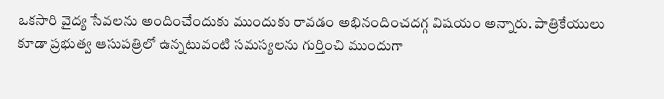ఒకసారి వైద్య సేవలను అందించేందుకు ముందుకు రావడం అభినందించదగ్గ విషయం అన్నారు. పాత్రికేయులు కూడా ప్రభుత్వ ఆసుపత్రిలో ఉన్నటువంటి సమస్యలను గుర్తించి ముందుగా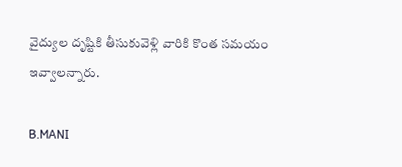వైద్యుల దృష్టికి తీసుకువెళ్లి వారికి కొంత సమయం ఇవ్వాలన్నారు.

B.MANI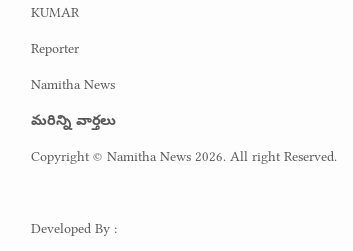KUMAR

Reporter

Namitha News

మరిన్ని వార్తలు

Copyright © Namitha News 2026. All right Reserved.



Developed By :